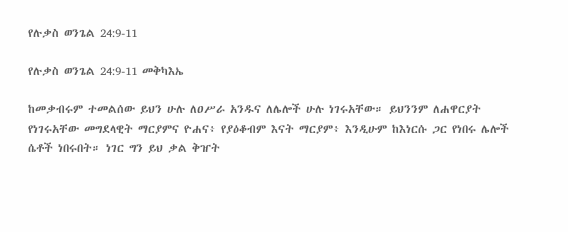የሉቃስ ወንጌል 24:9-11

የሉቃስ ወንጌል 24:9-11 መቅካእኤ

ከመቃብሩም ተመልሰው ይህን ሁሉ ለዐሥራ አንዱና ለሌሎች ሁሉ ነገሩአቸው። ይህንንም ለሐዋርያት የነገሩአቸው መግደላዊት ማርያምና ዮሐና፥ የያዕቆብም እናት ማርያም፥ እንዲሁም ከእነርሱ ጋር የነበሩ ሌሎች ሴቶች ነበሩበት። ነገር ግን ይህ ቃል ቅዠት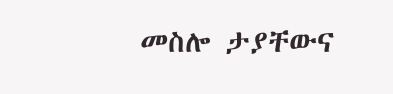መስሎ ታያቸውና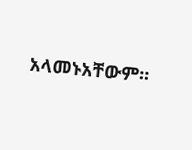አላመኑአቸውም።